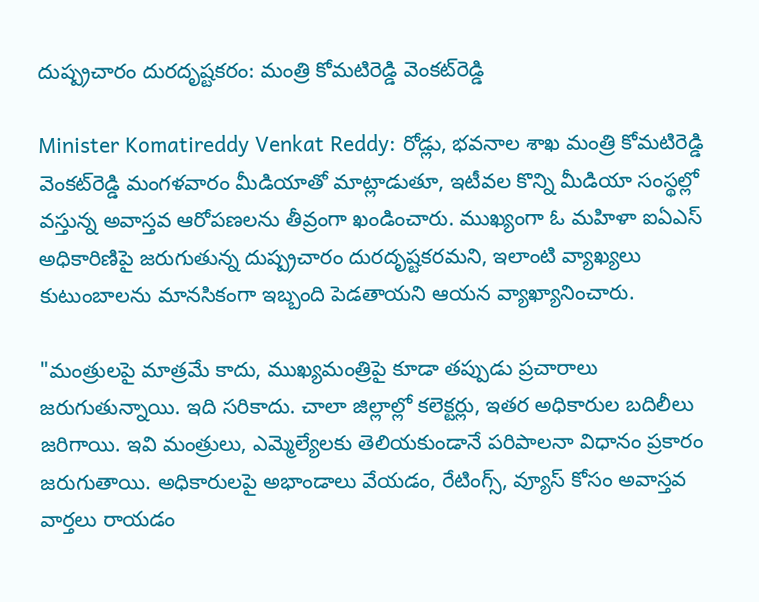దుష్ప్రచారం దురదృష్టకరం: మంత్రి కోమటిరెడ్డి వెంకట్‌రెడ్డి

Minister Komatireddy Venkat Reddy: రోడ్లు, భవనాల శాఖ మంత్రి కోమటిరెడ్డి వెంకట్‌రెడ్డి మంగళవారం మీడియాతో మాట్లాడుతూ, ఇటీవల కొన్ని మీడియా సంస్థల్లో వస్తున్న అవాస్తవ ఆరోపణలను తీవ్రంగా ఖండించారు. ముఖ్యంగా ఓ మహిళా ఐఏఎస్‌ అధికారిణిపై జరుగుతున్న దుష్ప్రచారం దురదృష్టకరమని, ఇలాంటి వ్యాఖ్యలు కుటుంబాలను మానసికంగా ఇబ్బంది పెడతాయని ఆయన వ్యాఖ్యానించారు.

"మంత్రులపై మాత్రమే కాదు, ముఖ్యమంత్రిపై కూడా తప్పుడు ప్రచారాలు జరుగుతున్నాయి. ఇది సరికాదు. చాలా జిల్లాల్లో కలెక్టర్లు, ఇతర అధికారుల బదిలీలు జరిగాయి. ఇవి మంత్రులు, ఎమ్మెల్యేలకు తెలియకుండానే పరిపాలనా విధానం ప్రకారం జరుగుతాయి. అధికారులపై అభాండాలు వేయడం, రేటింగ్స్, వ్యూస్ కోసం అవాస్తవ వార్తలు రాయడం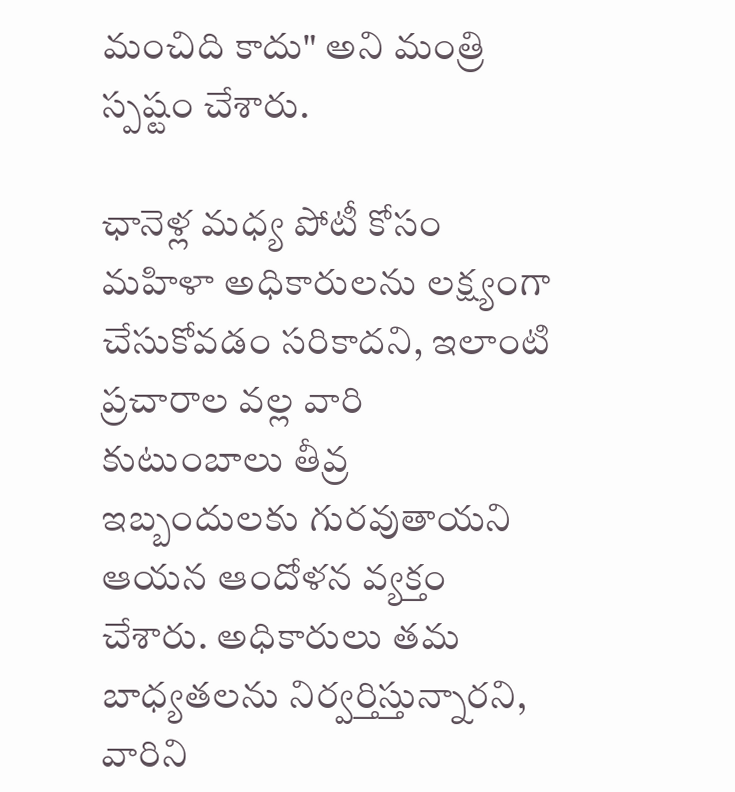మంచిది కాదు" అని మంత్రి స్పష్టం చేశారు.

ఛానెళ్ల మధ్య పోటీ కోసం మహిళా అధికారులను లక్ష్యంగా చేసుకోవడం సరికాదని, ఇలాంటి ప్రచారాల వల్ల వారి కుటుంబాలు తీవ్ర ఇబ్బందులకు గురవుతాయని ఆయన ఆందోళన వ్యక్తం చేశారు. అధికారులు తమ బాధ్యతలను నిర్వర్తిస్తున్నారని, వారిని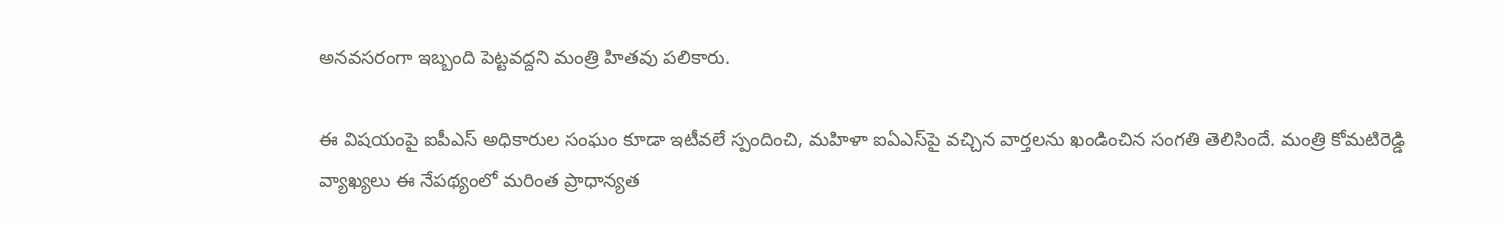అనవసరంగా ఇబ్బంది పెట్టవద్దని మంత్రి హితవు పలికారు.

ఈ విషయంపై ఐపీఎస్ అధికారుల సంఘం కూడా ఇటీవలే స్పందించి, మహిళా ఐఏఎస్‌పై వచ్చిన వార్తలను ఖండించిన సంగతి తెలిసిందే. మంత్రి కోమటిరెడ్డి వ్యాఖ్యలు ఈ నేపథ్యంలో మరింత ప్రాధాన్యత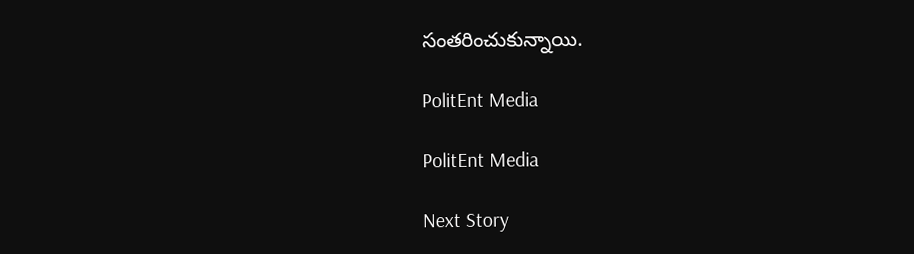సంతరించుకున్నాయి.

PolitEnt Media

PolitEnt Media

Next Story